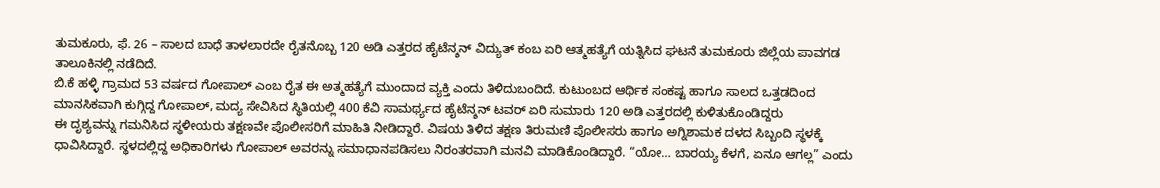ತುಮಕೂರು, ಫೆ. 26 – ಸಾಲದ ಬಾಧೆ ತಾಳಲಾರದೇ ರೈತನೊಬ್ಬ 120 ಅಡಿ ಎತ್ತರದ ಹೈಟೆನ್ಶನ್ ವಿದ್ಯುತ್ ಕಂಬ ಏರಿ ಆತ್ಮಹತ್ಯೆಗೆ ಯತ್ನಿಸಿದ ಘಟನೆ ತುಮಕೂರು ಜಿಲ್ಲೆಯ ಪಾವಗಡ ತಾಲೂಕಿನಲ್ಲಿ ನಡೆದಿದೆ.
ಬಿ.ಕೆ ಹಳ್ಳಿ ಗ್ರಾಮದ 53 ವರ್ಷದ ಗೋಪಾಲ್ ಎಂಬ ರೈತ ಈ ಅತ್ಮಹತ್ಯೆಗೆ ಮುಂದಾದ ವ್ಯಕ್ತಿ ಎಂದು ತಿಳಿದುಬಂದಿದೆ. ಕುಟುಂಬದ ಆರ್ಥಿಕ ಸಂಕಷ್ಟ ಹಾಗೂ ಸಾಲದ ಒತ್ತಡದಿಂದ ಮಾನಸಿಕವಾಗಿ ಕುಗ್ಗಿದ್ದ ಗೋಪಾಲ್, ಮದ್ಯ ಸೇವಿಸಿದ ಸ್ಥಿತಿಯಲ್ಲಿ 400 ಕೆವಿ ಸಾಮರ್ಥ್ಯದ ಹೈಟೆನ್ಶನ್ ಟವರ್ ಏರಿ ಸುಮಾರು 120 ಅಡಿ ಎತ್ತರದಲ್ಲಿ ಕುಳಿತುಕೊಂಡಿದ್ದರು
ಈ ದೃಶ್ಯವನ್ನು ಗಮನಿಸಿದ ಸ್ಥಳೀಯರು ತಕ್ಷಣವೇ ಪೊಲೀಸರಿಗೆ ಮಾಹಿತಿ ನೀಡಿದ್ದಾರೆ. ವಿಷಯ ತಿಳಿದ ತಕ್ಷಣ ತಿರುಮಣಿ ಪೊಲೀಸರು ಹಾಗೂ ಅಗ್ನಿಶಾಮಕ ದಳದ ಸಿಬ್ಬಂದಿ ಸ್ಥಳಕ್ಕೆ ಧಾವಿಸಿದ್ದಾರೆ. ಸ್ಥಳದಲ್ಲಿದ್ದ ಅಧಿಕಾರಿಗಳು ಗೋಪಾಲ್ ಅವರನ್ನು ಸಮಾಧಾನಪಡಿಸಲು ನಿರಂತರವಾಗಿ ಮನವಿ ಮಾಡಿಕೊಂಡಿದ್ದಾರೆ. “ಯೋ… ಬಾರಯ್ಯ ಕೆಳಗೆ, ಏನೂ ಆಗಲ್ಲ” ಎಂದು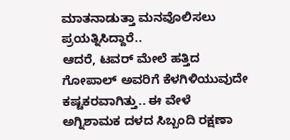ಮಾತನಾಡುತ್ತಾ ಮನವೊಲಿಸಲು ಪ್ರಯತ್ನಿಸಿದ್ದಾರೆ..
ಆದರೆ, ಟವರ್ ಮೇಲೆ ಹತ್ತಿದ ಗೋಪಾಲ್ ಅವರಿಗೆ ಕೆಳಗಿಳಿಯುವುದೇ ಕಷ್ಟಕರವಾಗಿತ್ತು.. ಈ ವೇಳೆ ಅಗ್ನಿಶಾಮಕ ದಳದ ಸಿಬ್ಬಂದಿ ರಕ್ಷಣಾ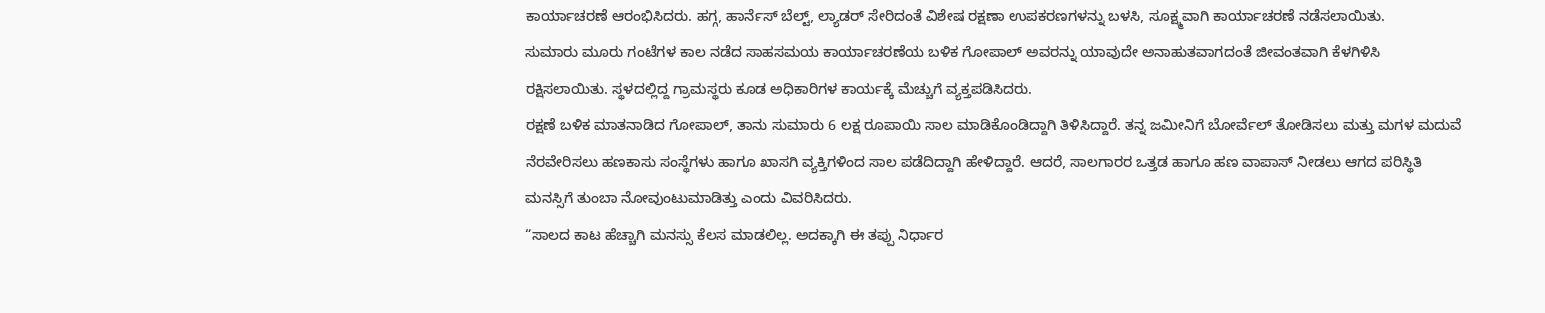ಕಾರ್ಯಾಚರಣೆ ಆರಂಭಿಸಿದರು. ಹಗ್ಗ, ಹಾರ್ನೆಸ್ ಬೆಲ್ಟ್, ಲ್ಯಾಡರ್ ಸೇರಿದಂತೆ ವಿಶೇಷ ರಕ್ಷಣಾ ಉಪಕರಣಗಳನ್ನು ಬಳಸಿ, ಸೂಕ್ಷ್ಮವಾಗಿ ಕಾರ್ಯಾಚರಣೆ ನಡೆಸಲಾಯಿತು.
ಸುಮಾರು ಮೂರು ಗಂಟೆಗಳ ಕಾಲ ನಡೆದ ಸಾಹಸಮಯ ಕಾರ್ಯಾಚರಣೆಯ ಬಳಿಕ ಗೋಪಾಲ್ ಅವರನ್ನು ಯಾವುದೇ ಅನಾಹುತವಾಗದಂತೆ ಜೀವಂತವಾಗಿ ಕೆಳಗಿಳಿಸಿ ರಕ್ಷಿಸಲಾಯಿತು. ಸ್ಥಳದಲ್ಲಿದ್ದ ಗ್ರಾಮಸ್ಥರು ಕೂಡ ಅಧಿಕಾರಿಗಳ ಕಾರ್ಯಕ್ಕೆ ಮೆಚ್ಚುಗೆ ವ್ಯಕ್ತಪಡಿಸಿದರು.
ರಕ್ಷಣೆ ಬಳಿಕ ಮಾತನಾಡಿದ ಗೋಪಾಲ್, ತಾನು ಸುಮಾರು 6 ಲಕ್ಷ ರೂಪಾಯಿ ಸಾಲ ಮಾಡಿಕೊಂಡಿದ್ದಾಗಿ ತಿಳಿಸಿದ್ದಾರೆ. ತನ್ನ ಜಮೀನಿಗೆ ಬೋರ್ವೆಲ್ ತೋಡಿಸಲು ಮತ್ತು ಮಗಳ ಮದುವೆ ನೆರವೇರಿಸಲು ಹಣಕಾಸು ಸಂಸ್ಥೆಗಳು ಹಾಗೂ ಖಾಸಗಿ ವ್ಯಕ್ತಿಗಳಿಂದ ಸಾಲ ಪಡೆದಿದ್ದಾಗಿ ಹೇಳಿದ್ದಾರೆ. ಆದರೆ, ಸಾಲಗಾರರ ಒತ್ತಡ ಹಾಗೂ ಹಣ ವಾಪಾಸ್ ನೀಡಲು ಆಗದ ಪರಿಸ್ಥಿತಿ ಮನಸ್ಸಿಗೆ ತುಂಬಾ ನೋವುಂಟುಮಾಡಿತ್ತು ಎಂದು ವಿವರಿಸಿದರು.
“ಸಾಲದ ಕಾಟ ಹೆಚ್ಚಾಗಿ ಮನಸ್ಸು ಕೆಲಸ ಮಾಡಲಿಲ್ಲ. ಅದಕ್ಕಾಗಿ ಈ ತಪ್ಪು ನಿರ್ಧಾರ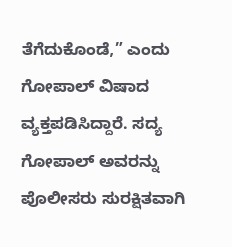ತೆಗೆದುಕೊಂಡೆ,” ಎಂದು ಗೋಪಾಲ್ ವಿಷಾದ ವ್ಯಕ್ತಪಡಿಸಿದ್ದಾರೆ. ಸದ್ಯ ಗೋಪಾಲ್ ಅವರನ್ನು ಪೊಲೀಸರು ಸುರಕ್ಷಿತವಾಗಿ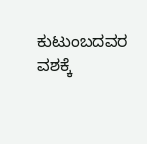ಕುಟುಂಬದವರ ವಶಕ್ಕೆ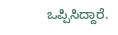ಒಪ್ಪಿಸಿದ್ದಾರೆ.